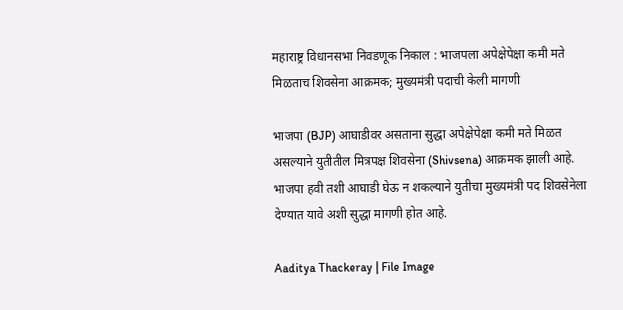महाराष्ट्र विधानसभा निवडणूक निकाल : भाजपला अपेक्षेपेक्षा कमी मते मिळताच शिवसेना आक्रमक; मुख्यमंत्री पदाची केली मागणी

भाजपा (BJP) आघाडीवर असताना सुद्धा अपेक्षेपेक्षा कमी मते मिळत असल्याने युतीतील मित्रपक्ष शिवसेना (Shivsena) आक्रमक झाली आहे. भाजपा हवी तशी आघाडी घेऊ न शकल्याने युतीचा मुख्यमंत्री पद शिवसेनेला देण्यात यावे अशी सुद्धा मागणी होत आहे.

Aaditya Thackeray | File Image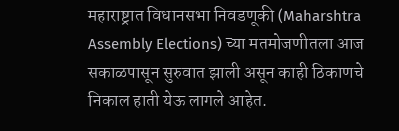महाराष्ट्रात विधानसभा निवडणूकी (Maharshtra Assembly Elections) च्या मतमोजणीतला आज सकाळपासून सुरुवात झाली असून काही ठिकाणचे निकाल हाती येऊ लागले आहेत.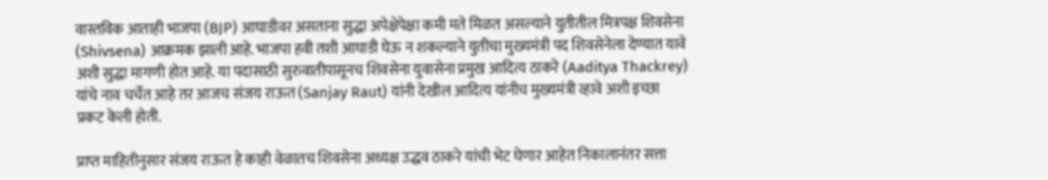वास्तविक आताही भाजपा (BJP) आघाडीवर असताना सुद्धा अपेक्षेपेक्षा कमी मते मिळत असल्याने युतीतील मित्रपक्ष शिवसेना (Shivsena) आक्रमक झाली आहे. भाजपा हवी तशी आघाडी घेऊ न शकल्याने युतीचा मुख्यमंत्री पद शिवसेनेला देण्यात यावे अशी सुद्धा मागणी होत आहे. या पदासाठी सुरुवातीपासूनच शिवसेना युवासेना प्रमुख आदित्य ठाकरे (Aaditya Thackrey) यांचे नाव चर्चेत आहे तर आजच संजय राऊत (Sanjay Raut) यांनी देखील आदित्य यांनीच मुख्यमंत्री व्हावे अशी इच्छा प्रकट केली होती.

प्राप्त माहितीनुसार संजय राऊत हे काही वेळातच शिवसेना अध्यक्ष उद्धव ठाकरे यांची भेट घेणार आहेत निकालानंतर सत्ता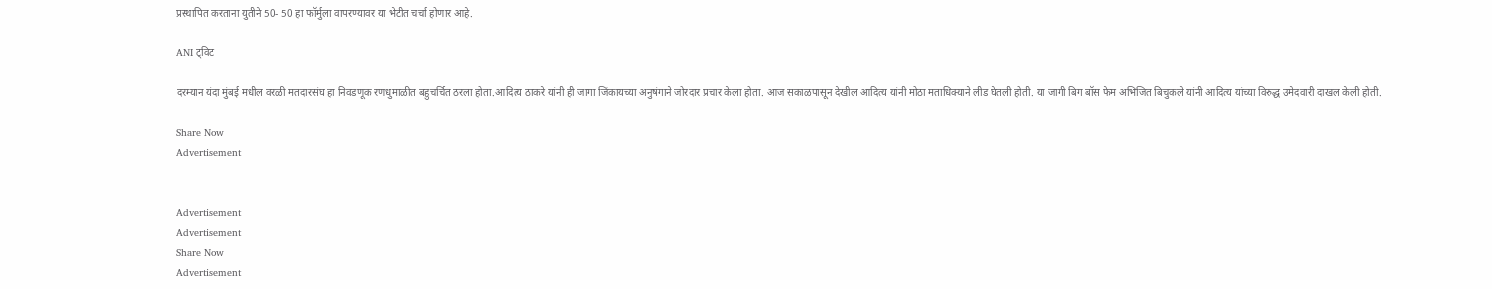प्रस्थापित करताना युतीने 50- 50 हा फॉर्मुला वापरण्यावर या भेटीत चर्चा होणार आहे.

ANI ट्विट

दरम्यान यंदा मुंबई मधील वरळी मतदारसंघ हा निवडणूक रणधुमाळीत बहुचर्चित ठरला होता.आदित्य ठाकरे यांनी ही जागा जिंकायच्या अनुषंगाने जोरदार प्रचार केला होता. आज सकाळपासून देखील आदित्य यांनी मोठा मताधिक्याने लीड घेतली होती. या जागी बिग बॉस फेम अभिजित बिचुकले यांनी आदित्य यांच्या विरुद्ध उमेदवारी दाखल केली होती.

Share Now
Advertisement


Advertisement
Advertisement
Share Now
Advertisement